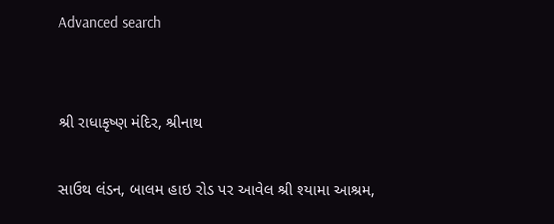Advanced search


શ્રી રાધાકૃષ્ણ મંદિર, શ્રીનાથ

સાઉથ લંડન, બાલમ હાઇ રોડ પર આવેલ શ્રી શ્યામા આશ્રમ,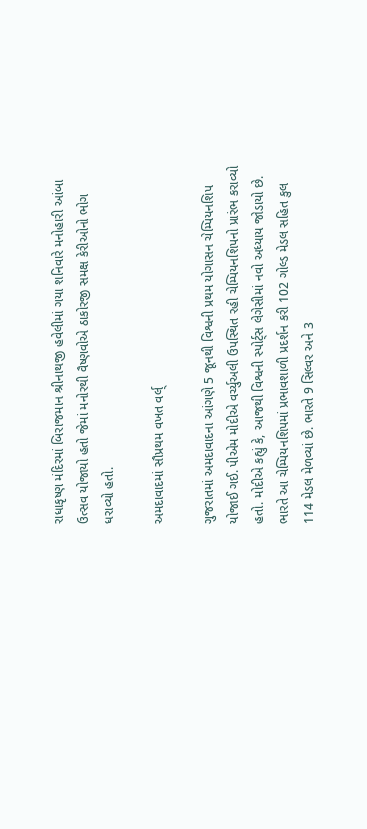રાધાકૃષ્ણ મંદિરમાં બિરાજમાન શ્રીનાથજી હવેલીમાં ગયા શનિવારે મનોહારી આંબા ઉત્સવ યોજાયો હતો જેમાં મનોરથી વૈષ્ણવોએ ઠાકોરજી સમક્ષ કેરીઓનો ભોગ ધરાવ્યો હતો.

અમદાવાદમાં સૌપ્રથમ વખત વર્લ્

ગુજરાતમાં અમદાવાદના આંગણે 5 જૂનથી વિશ્વની પ્રથમ યોગાસન ચેમ્પિયનશિપ યોજાઈ ગઈ. પીએમ મોદીએ વર્ચ્યુઅલી ઉપસ્થિત રહી ચેમ્પિયનશિપનો પ્રારંભ કરાવ્યો હતો. મોદીએ કહ્યું કે, આજથી વિશ્વની સ્પોર્ટ્સ લેગેસીમાં નવો અધ્યાય જોડાયો છે. ભારતે આ ચેમ્પિયનશિપમાં પ્રભાવશાળી પ્રદર્શન કરી 102 ગોલ્ડ મેડલ સહિત કુલ 114 મેડલ મેળવ્યાં છે. ભારતે 9 સિલ્વર અને 3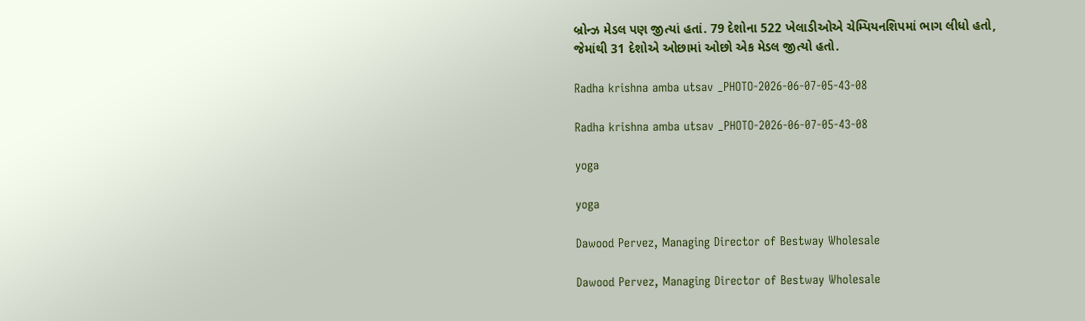બ્રોન્ઝ મેડલ પણ જીત્યાં હતાં. 79 દેશોના 522 ખેલાડીઓએ ચેમ્પિયનશિપમાં ભાગ લીધો હતો, જેમાંથી 31 દેશોએ ઓછામાં ઓછો એક મેડલ જીત્યો હતો.

Radha krishna amba utsav _PHOTO-2026-06-07-05-43-08

Radha krishna amba utsav _PHOTO-2026-06-07-05-43-08

yoga

yoga

Dawood Pervez, Managing Director of Bestway Wholesale

Dawood Pervez, Managing Director of Bestway Wholesale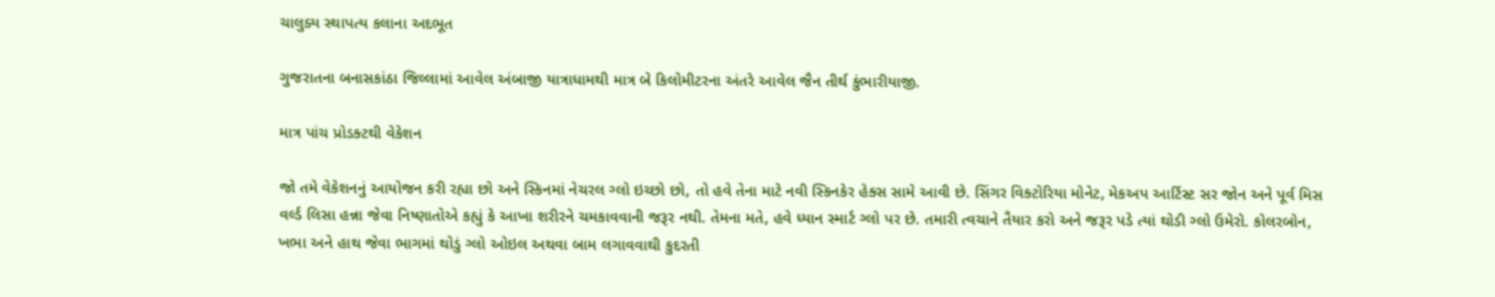ચાલુક્ય સ્થાપત્ય કલાના અદભૂત

ગુજરાતના બનાસકાંઠા જિલ્લામાં આવેલ અંબાજી યાત્રાધામથી માત્ર બે કિલોમીટરના અંતરે આવેલ જૈન તીર્થ કુંભારીયાજી.

માત્ર પાંચ પ્રોડક્ટથી વેકેશન

જો તમે વેકેશનનું આયોજન કરી રહ્યા છો અને સ્કિનમાં નેચરલ ગ્લો ઇચ્છો છો, તો હવે તેના માટે નવી સ્કિનકેર હેક્સ સામે આવી છે. સિંગર વિક્ટોરિયા મોનેટ, મેકઅપ આર્ટિસ્ટ સર જોન અને પૂર્વ મિસ વર્લ્ડ લિસા હન્ના જેવા નિષ્ણાતોએ કહ્યું કે આખા શરીરને ચમકાવવાની જરૂર નથી. તેમના મતે, હવે ધ્યાન સ્માર્ટ ગ્લો પર છે. તમારી ત્વચાને તૈયાર કરો અને જરૂર પડે ત્યાં થોડી ગ્લો ઉમેરો. કોલરબોન, ખભા અને હાથ જેવા ભાગમાં થોડું ગ્લો ઓઇલ અથવા બામ લગાવવાથી કુદરતી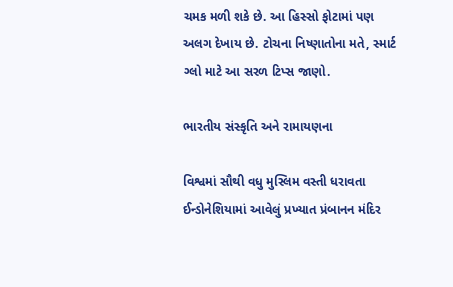ચમક મળી શકે છે. આ હિસ્સો ફોટામાં પણ અલગ દેખાય છે. ટોચના નિષ્ણાતોના મતે, સ્માર્ટ ગ્લો માટે આ સરળ ટિપ્સ જાણો.

ભારતીય સંસ્કૃતિ અને રામાયણના

વિશ્વમાં સૌથી વધુ મુસ્લિમ વસ્તી ધરાવતા ઈન્ડોનેશિયામાં આવેલું પ્રખ્યાત પ્રંબાનન મંદિર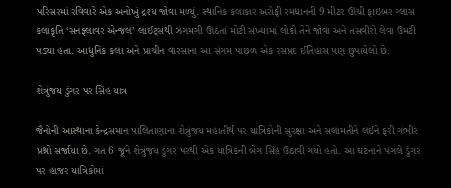પરિસરમાં રવિવારે એક અનોખું દ્રશ્ય જોવા મળ્યું. સ્થાનિક કલાકાર અરોફી રમધાનની 9 મીટર ઊંચી ફાઇબર ગ્લાસ કલાકૃતિ ‘સનફ્લાવર એન્જલ’ લાઈટ્સથી ઝગમગી ઊઠતાં મોટી સંખ્યામાં લોકો તેને જોવા અને તસવીરો લેવા ઉમટી પડ્યા હતા. આધુનિક કલા અને પ્રાચીન વારસાના આ સંગમ પાછળ એક રસપ્રદ ઈતિહાસ પણ છુપાયેલો છે.

શેત્રુંજય ડુંગર પર સિંહ યાત્ર

જૈનોની આસ્થાના કેન્દ્રસમાન પાલિતાણાના શેત્રુંજય મહાતીર્થ પર યાત્રિકોની સુરક્ષા અને સલામતીને લઈને ફરી ગંભીર પ્રશ્નો સર્જાયા છે. ગત 6 જૂને શેત્રુંજય ડુંગર પરથી એક યાત્રિકની બેગ સિંહ ઉઠાવી ગયો હતો. આ ઘટનાને પગલે ડુંગર પર હાજર યાત્રિકોમાં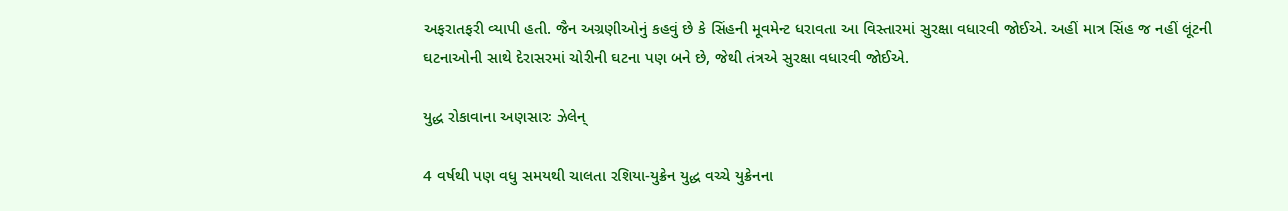અફરાતફરી વ્યાપી હતી. જૈન અગ્રણીઓનું કહવું છે કે સિંહની મૂવમેન્ટ ધરાવતા આ વિસ્તારમાં સુરક્ષા વધારવી જોઈએ. અહીં માત્ર સિંહ જ નહીં લૂંટની ઘટનાઓની સાથે દેરાસરમાં ચોરીની ઘટના પણ બને છે, જેથી તંત્રએ સુરક્ષા વધારવી જોઈએ.

યુદ્ધ રોકાવાના અણસારઃ ઝેલેન્

4 વર્ષથી પણ વધુ સમયથી ચાલતા રશિયા-યુક્રેન યુદ્ધ વચ્ચે યુક્રેનના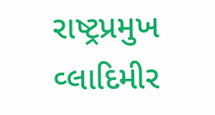રાષ્ટ્રપ્રમુખ વ્લાદિમીર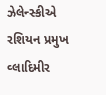ઝેલેન્સ્કીએ રશિયન પ્રમુખ વ્લાદિમીર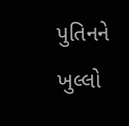પુતિનને ખુલ્લો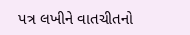પત્ર લખીને વાતચીતનો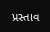પ્રસ્તાવ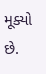મૂક્યો છે.